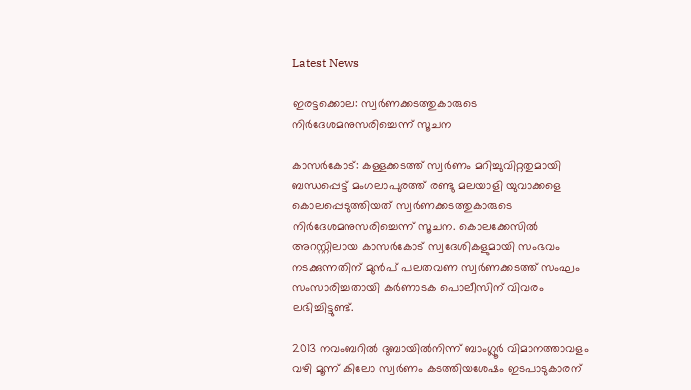Latest News

ഇരട്ടക്കൊല: സ്വര്‍ണക്കടത്തുകാരുടെ നിര്‍ദേശമനുസരിച്ചെന്ന് സൂചന

കാസര്‍കോട്: കള്ളക്കടത്ത് സ്വര്‍ണം മറിച്ചുവിറ്റതുമായി ബന്ധപ്പെട്ട് മംഗലാപുരത്ത് രണ്ടു മലയാളി യുവാക്കളെ കൊലപ്പെടുത്തിയത് സ്വര്‍ണക്കടത്തുകാരുടെ നിര്‍ദേശമനുസരിച്ചെന്ന് സൂചന. കൊലക്കേസില്‍ അറസ്റ്റിലായ കാസര്‍കോട് സ്വദേശികളുമായി സംഭവം നടക്കുന്നതിന് മുന്‍പ് പലതവണ സ്വര്‍ണക്കടത്ത് സംഘം സംസാരിച്ചതായി കര്‍ണാടക പൊലീസിന് വിവരം ലഭിച്ചിട്ടുണ്ട്.

2013 നവംബറില്‍ ദുബായില്‍നിന്ന് ബാംഗ്ലൂര്‍ വിമാനത്താവളം വഴി മൂന്ന് കിലോ സ്വര്‍ണം കടത്തിയശേഷം ഇടപാടുകാരന്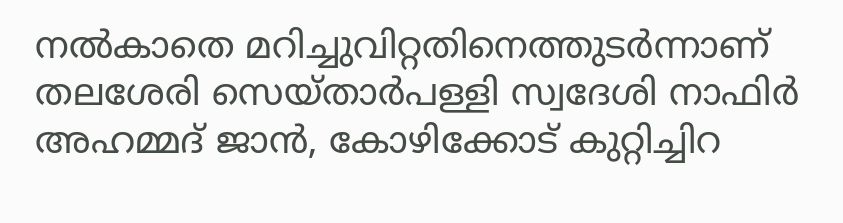നല്‍കാതെ മറിച്ചുവിറ്റതിനെത്തുടര്‍ന്നാണ് തലശേരി സെയ്താര്‍പള്ളി സ്വദേശി നാഫിര്‍ അഹമ്മദ് ജാന്‍, കോഴിക്കോട് കുറ്റിച്ചിറ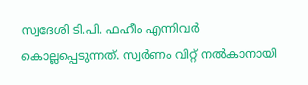സ്വദേശി ടി.പി. ഫഹീം എന്നിവര്‍ കൊല്ലപ്പെടുന്നത്. സ്വര്‍ണം വിറ്റ് നല്‍കാനായി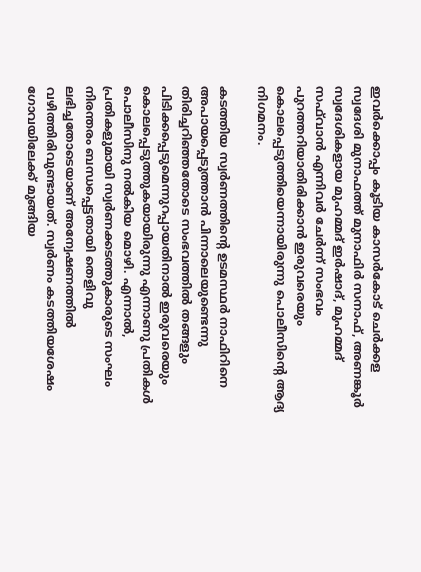ഇവര്‍ക്കൊപ്പം കൂടിയ കാസര്‍കോട് ചെര്‍ക്കള സ്വദേശി മുനാഫത്ത് മുനാഫിര്‍ സനാഫ്, അണങ്കൂര്‍ സ്വദേശികളായ മുഹമ്മദ് ഇര്‍ഷാദ്, മുഹമ്മദ് സഫ്‌വാന്‍ എന്നിവര്‍ ചേര്‍ന്ന് സംഭവം പുറത്തറിയാതിരിക്കാന്‍ ഇരുവരെയും കൊലപ്പെടുത്തിയെന്നായിരുന്നു പൊലീസിന്റെ ആദ്യ നിഗമനം.

കടത്തിയ സ്വര്‍ണത്തിന്റെ ഉടമസ്ഥര്‍ നാഫിറിനെ അപായപ്പെടുത്താന്‍ പിന്നാലെയുണ്ടെന്നു തിരിച്ചറിഞ്ഞതോടെ സംഭവത്തില്‍ തങ്ങളും പിടിക്കപ്പെടുമെന്നുറപ്പായതിനാല്‍ ഇരുവരെയും കൊലപ്പെടുത്തുകയായിരുന്നു എന്നാണു പ്രതികള്‍ പൊലീസിനു നല്‍കിയ മൊഴി. എന്നാല്‍, പ്രതികളുമായി സ്വര്‍ണക്കടത്തുകാരുടെ സംഘം നിരന്തരം ബന്ധപ്പെട്ടതായി തെളിവു ലഭിച്ചതോടെയാണ് അന്വേഷണത്തില്‍ വഴിത്തിരിവുണ്ടായത്. സ്വര്‍ണം കടത്തിയശേഷം ഗോവയിലേക്ക് മുങ്ങിയ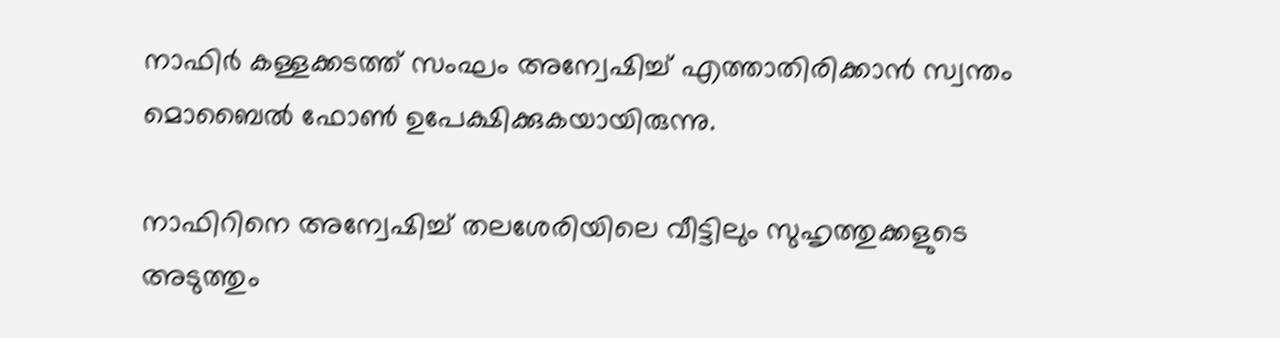നാഫിര്‍ കള്ളക്കടത്ത് സംഘം അന്വേഷിച്ച് എത്താതിരിക്കാന്‍ സ്വന്തം മൊബൈല്‍ ഫോണ്‍ ഉപേക്ഷിക്കുകയായിരുന്നു.

നാഫിറിനെ അന്വേഷിച്ച് തലശേരിയിലെ വീട്ടിലും സുഹൃത്തുക്കളുടെ അടുത്തും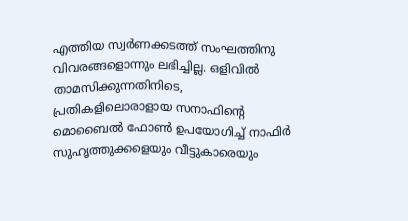എത്തിയ സ്വര്‍ണക്കടത്ത് സംഘത്തിനു വിവരങ്ങളൊന്നും ലഭിച്ചില്ല. ഒളിവില്‍ താമസിക്കുന്നതിനിടെ, പ്രതികളിലൊരാളായ സനാഫിന്റെ മൊബൈല്‍ ഫോണ്‍ ഉപയോഗിച്ച് നാഫിര്‍ സുഹൃത്തുക്കളെയും വീട്ടുകാരെയും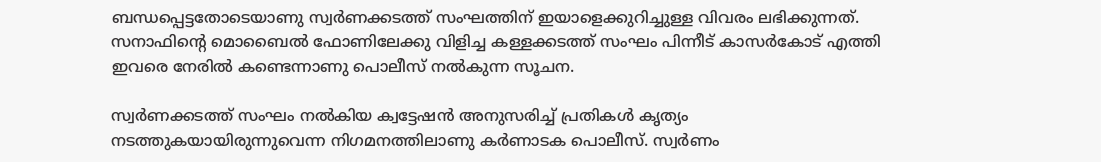ബന്ധപ്പെട്ടതോടെയാണു സ്വര്‍ണക്കടത്ത് സംഘത്തിന് ഇയാളെക്കുറിച്ചുള്ള വിവരം ലഭിക്കുന്നത്. സനാഫിന്റെ മൊബൈല്‍ ഫോണിലേക്കു വിളിച്ച കള്ളക്കടത്ത് സംഘം പിന്നീട് കാസര്‍കോട് എത്തി ഇവരെ നേരില്‍ കണ്ടെന്നാണു പൊലീസ് നല്‍കുന്ന സൂചന.

സ്വര്‍ണക്കടത്ത് സംഘം നല്‍കിയ ക്വട്ടേഷന്‍ അനുസരിച്ച് പ്രതികള്‍ കൃത്യം നടത്തുകയായിരുന്നുവെന്ന നിഗമനത്തിലാണു കര്‍ണാടക പൊലീസ്. സ്വര്‍ണം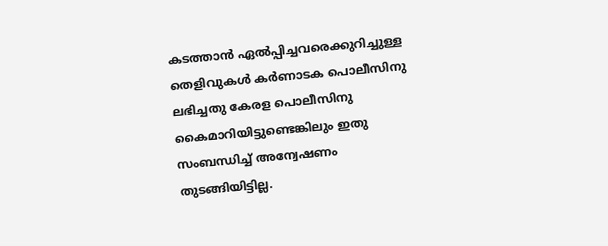കടത്താന്‍ ഏല്‍പ്പിച്ചവരെക്കുറിച്ചുള്ള തെളിവുകള്‍ കര്‍ണാടക പൊലീസിനു ലഭിച്ചതു കേരള പൊലീസിനു കൈമാറിയിട്ടുണ്ടെങ്കിലും ഇതു സംബന്ധിച്ച് അന്വേഷണം തുടങ്ങിയിട്ടില്ല.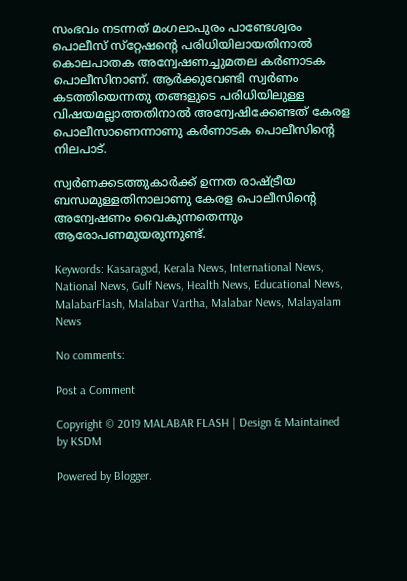സംഭവം നടന്നത് മംഗലാപുരം പാണ്ടേശ്വരം പൊലീസ് സ്‌റ്റേഷന്റെ പരിധിയിലായതിനാല്‍ കൊലപാതക അന്വേഷണച്ചുമതല കര്‍ണാടക പൊലീസിനാണ്. ആര്‍ക്കുവേണ്ടി സ്വര്‍ണം കടത്തിയെന്നതു തങ്ങളുടെ പരിധിയിലുള്ള വിഷയമല്ലാത്തതിനാല്‍ അന്വേഷിക്കേണ്ടത് കേരള പൊലീസാണെന്നാണു കര്‍ണാടക പൊലീസിന്റെ നിലപാട്.

സ്വര്‍ണക്കടത്തുകാര്‍ക്ക് ഉന്നത രാഷ്ട്രീയ ബന്ധമുള്ളതിനാലാണു കേരള പൊലീസിന്റെ അന്വേഷണം വൈകുന്നതെന്നും ആരോപണമുയരുന്നുണ്ട്.

Keywords: Kasaragod, Kerala News, International News, National News, Gulf News, Health News, Educational News, MalabarFlash, Malabar Vartha, Malabar News, Malayalam News

No comments:

Post a Comment

Copyright © 2019 MALABAR FLASH | Design & Maintained by KSDM

Powered by Blogger.